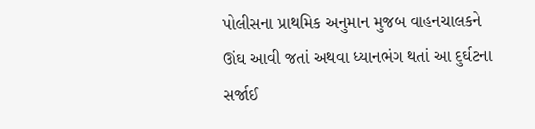પોલીસના પ્રાથમિક અનુમાન મુજબ વાહનચાલકને ઊંઘ આવી જતાં અથવા ધ્યાનભંગ થતાં આ દુર્ઘટના સર્જાઈ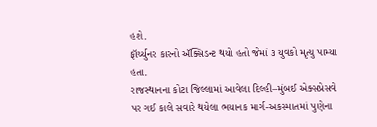હશે.
ફૉર્ચ્યુનર કારનો ઍક્સિડન્ટ થયો હતો જેમાં ૩ યુવકો મૃત્યુ પામ્યા હતા.
રાજસ્થાનના કોટા જિલ્લામાં આવેલા દિલ્હી–મુંબઈ એક્સપ્રેસવે પર ગઈ કાલે સવારે થયેલા ભયાનક માર્ગ-અકસ્માતમાં પુણેના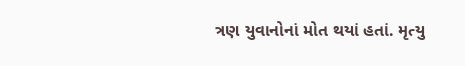ત્રણ યુવાનોનાં મોત થયાં હતાં. મૃત્યુ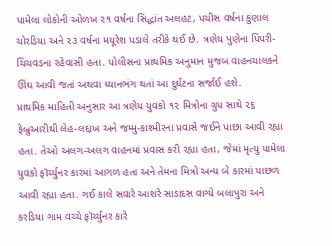પામેલા લોકોની ઓળખ ૨૧ વર્ષના સિદ્ધાંત અલહટ, પચીસ વર્ષના કુણાલ ચોરડિયા અને ૨૩ વર્ષના મયૂરેશ પડાલે તરીકે થઈ છે. ત્રણેય પુણેના પિંપરી-ચિંચવડના રહેવાસી હતા. પોલીસના પ્રાથમિક અનુમાન મુજબ વાહનચાલકને ઊંઘ આવી જતાં અથવા ધ્યાનભંગ થતાં આ દુર્ઘટના સર્જાઈ હશે.
પ્રાથમિક માહિતી અનુસાર આ ત્રણેય યુવકો ૧૨ મિત્રોના ગ્રુપ સાથે ૨૬ ફેબ્રુઆરીથી લેહ-લદ્દાખ અને જમ્મુ-કાશ્મીરના પ્રવાસે જઈને પાછા આવી રહ્યા હતા. તેઓ અલગ-અલગ વાહનમાં પ્રવાસ કરી રહ્યા હતા, જેમાં મૃત્યુ પામેલા યુવકો ફૉર્ચ્યુનર કારમાં આગળ હતા અને તેમના મિત્રો અન્ય બે કારમાં પાછળ આવી રહ્યા હતા. ગઈ કાલે સવારે આશરે સાડાદસ વાગ્યે બલાપુરા અને કરડિયા ગામ વચ્ચે ફૉર્ચ્યુનર કારે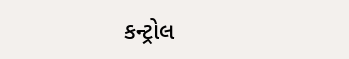કન્ટ્રોલ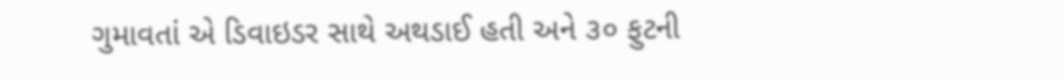ગુમાવતાં એ ડિવાઇડર સાથે અથડાઈ હતી અને ૩૦ ફુટની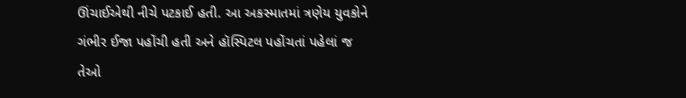ઊંચાઈએથી નીચે પટકાઈ હતી. આ અકસ્માતમાં ત્રણેય યુવકોને ગંભીર ઈજા પહોંચી હતી અને હૉસ્પિટલ પહોંચતાં પહેલાં જ તેઓ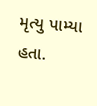મૃત્યુ પામ્યા હતા.